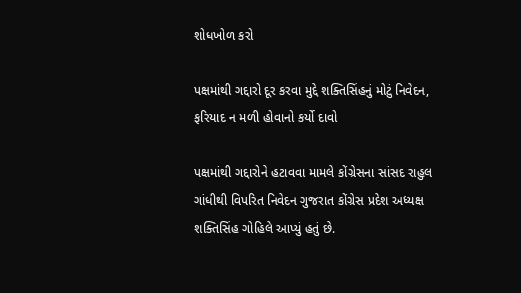શોધખોળ કરો

પક્ષમાંથી ગદ્દારો દૂર કરવા મુદ્દે શક્તિસિંહનું મોટું નિવેદન, ફરિયાદ ન મળી હોવાનો કર્યો દાવો

પક્ષમાંથી ગદ્દારોને હટાવવા મામલે કોંગ્રેસના સાંસદ રાહુલ ગાંધીથી વિપરિત નિવેદન ગુજરાત કોંગ્રેસ પ્રદેશ અધ્યક્ષ શક્તિસિંહ ગોહિલે આપ્યું હતું છે.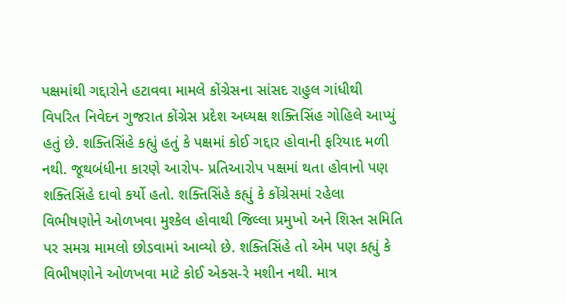પક્ષમાંથી ગદ્દારોને હટાવવા મામલે કોંગ્રેસના સાંસદ રાહુલ ગાંધીથી વિપરિત નિવેદન ગુજરાત કોંગ્રેસ પ્રદેશ અધ્યક્ષ શક્તિસિંહ ગોહિલે આપ્યું હતું છે. શક્તિસિંહે કહ્યું હતું કે પક્ષમાં કોઈ ગદ્દાર હોવાની ફરિયાદ મળી નથી. જૂથબંધીના કારણે આરોપ- પ્રતિઆરોપ પક્ષમાં થતા હોવાનો પણ શક્તિસિંહે દાવો કર્યો હતો. શક્તિસિંહે કહ્યું કે કોંગ્રેસમાં રહેલા વિભીષણોને ઓળખવા મુશ્કેલ હોવાથી જિલ્લા પ્રમુખો અને શિસ્ત સમિતિ પર સમગ્ર મામલો છોડવામાં આવ્યો છે. શક્તિસિંહે તો એમ પણ કહ્યું કે વિભીષણોને ઓળખવા માટે કોઈ એક્સ-રે મશીન નથી. માત્ર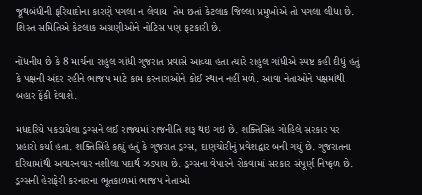જૂથબંધીની ફરિયાદોના કારણે પગલા ન લેવાય  તેમ છતાં કેટલાક જિલ્લા પ્રમુખોએ તો પગલા લીધા છે. શિસ્ત સમિતિએ કેટલાક અગ્રણીઓને નોટિસ પણ ફટકારી છે.

નોંધનીય છે કે 8 માર્ચના રાહુલ ગાંધી ગુજરાત પ્રવાસે આવ્યા હતા ત્યારે રાહુલ ગાંધીએ સ્પષ્ટ કહી દીધું હતું કે પક્ષની અંદર રહીને ભાજપ માટે કામ કરનારાઓને કોઈ સ્થાન નહીં મળે. આવા નેતાઓને પક્ષમાંથી બહાર ફેંકી દેવાશે.

મધદરિયે પકડાયેલા ડ્રગ્સને લઈ રાજ્યમાં રાજનીતિ શરૂ થઇ ગઇ છે. શક્તિસિંહ ગોહિલે સરકાર પર પ્રહારો કર્યા હતા. શક્તિસિંહે કહ્યું હતું કે ગુજરાત ડ્રગ્સ, દાણચોરીનું પ્રવેશદ્વાર બની ગયું છે. ગુજરાતના દરિયામાંથી અવારનવાર નશીલા પદાર્થ ઝડપાય છે. ડ્રગ્સના વેપારને રોકવામાં સરકાર સંપૂર્ણ નિષ્ફળ છે. ડ્રગ્સની હેરાફેરી કરનારના ભૂતકાળમાં ભાજપ નેતાઓ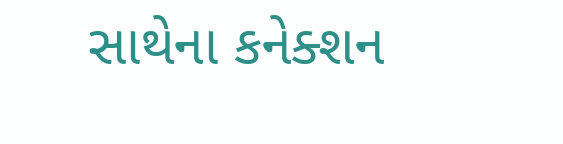સાથેના કનેક્શન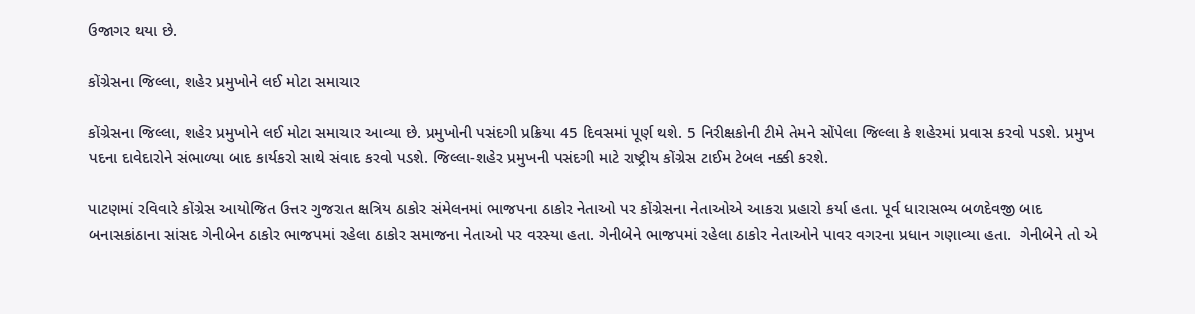ઉજાગર થયા છે.

કોંગ્રેસના જિલ્લા, શહેર પ્રમુખોને લઈ મોટા સમાચાર

કોંગ્રેસના જિલ્લા, શહેર પ્રમુખોને લઈ મોટા સમાચાર આવ્યા છે. પ્રમુખોની પસંદગી પ્રક્રિયા 45 દિવસમાં પૂર્ણ થશે. 5 નિરીક્ષકોની ટીમે તેમને સોંપેલા જિલ્લા કે શહેરમાં પ્રવાસ કરવો પડશે. પ્રમુખ પદના દાવેદારોને સંભાળ્યા બાદ કાર્યકરો સાથે સંવાદ કરવો પડશે. જિલ્લા-શહેર પ્રમુખની પસંદગી માટે રાષ્ટ્રીય કોંગ્રેસ ટાઈમ ટેબલ નક્કી કરશે.

પાટણમાં રવિવારે કોંગ્રેસ આયોજિત ઉત્તર ગુજરાત ક્ષત્રિય ઠાકોર સંમેલનમાં ભાજપના ઠાકોર નેતાઓ પર કોંગ્રેસના નેતાઓએ આકરા પ્રહારો કર્યા હતા. પૂર્વ ધારાસભ્ય બળદેવજી બાદ બનાસકાંઠાના સાંસદ ગેનીબેન ઠાકોર ભાજપમાં રહેલા ઠાકોર સમાજના નેતાઓ પર વરસ્યા હતા. ગેનીબેને ભાજપમાં રહેલા ઠાકોર નેતાઓને પાવર વગરના પ્રધાન ગણાવ્યા હતા.  ગેનીબેને તો એ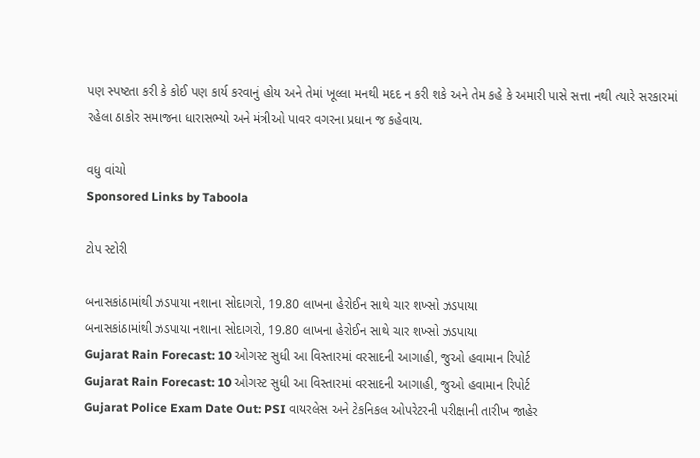પણ સ્પષ્ટતા કરી કે કોઈ પણ કાર્ય કરવાનું હોય અને તેમાં ખૂલ્લા મનથી મદદ ન કરી શકે અને તેમ કહે કે અમારી પાસે સત્તા નથી ત્યારે સરકારમાં રહેલા ઠાકોર સમાજના ધારાસભ્યો અને મંત્રીઓ પાવર વગરના પ્રધાન જ કહેવાય.

વધુ વાંચો
Sponsored Links by Taboola

ટોપ સ્ટોરી

બનાસકાંઠામાંથી ઝડપાયા નશાના સોદાગરો, 19.80 લાખના હેરોઈન સાથે ચાર શખ્સો ઝડપાયા
બનાસકાંઠામાંથી ઝડપાયા નશાના સોદાગરો, 19.80 લાખના હેરોઈન સાથે ચાર શખ્સો ઝડપાયા
Gujarat Rain Forecast: 10 ઓગસ્ટ સુધી આ વિસ્તારમાં વરસાદની આગાહી, જુઓ હવામાન રિપોર્ટ
Gujarat Rain Forecast: 10 ઓગસ્ટ સુધી આ વિસ્તારમાં વરસાદની આગાહી, જુઓ હવામાન રિપોર્ટ
Gujarat Police Exam Date Out: PSI વાયરલેસ અને ટેકનિકલ ઓપરેટરની પરીક્ષાની તારીખ જાહેર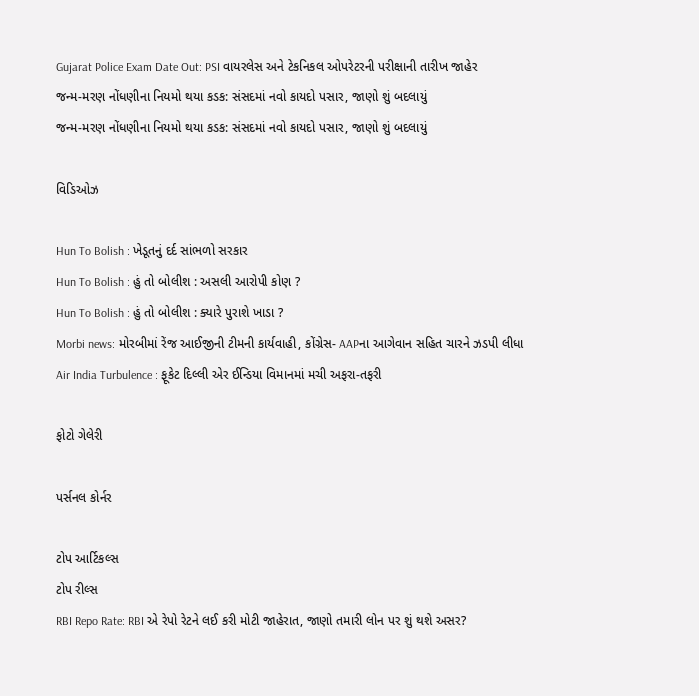Gujarat Police Exam Date Out: PSI વાયરલેસ અને ટેકનિકલ ઓપરેટરની પરીક્ષાની તારીખ જાહેર
જન્મ-મરણ નોંધણીના નિયમો થયા કડક: સંસદમાં નવો કાયદો પસાર, જાણો શું બદલાયું
જન્મ-મરણ નોંધણીના નિયમો થયા કડક: સંસદમાં નવો કાયદો પસાર, જાણો શું બદલાયું

વિડિઓઝ

Hun To Bolish : ખેડૂતનું દર્દ સાંભળો સરકાર
Hun To Bolish : હું તો બોલીશ : અસલી આરોપી કોણ ?
Hun To Bolish : હું તો બોલીશ : ક્યારે પુરાશે ખાડા ?
Morbi news: મોરબીમાં રેંજ આઈજીની ટીમની કાર્યવાહી, કોંગ્રેસ- AAPના આગેવાન સહિત ચારને ઝડપી લીધા
Air India Turbulence : ફૂકેટ દિલ્લી એર ઈન્ડિયા વિમાનમાં મચી અફરા-તફરી

ફોટો ગેલેરી

પર્સનલ કોર્નર

ટોપ આર્ટિકલ્સ
ટોપ રીલ્સ
RBI Repo Rate: RBI એ રેપો રેટને લઈ કરી મોટી જાહેરાત, જાણો તમારી લોન પર શું થશે અસર?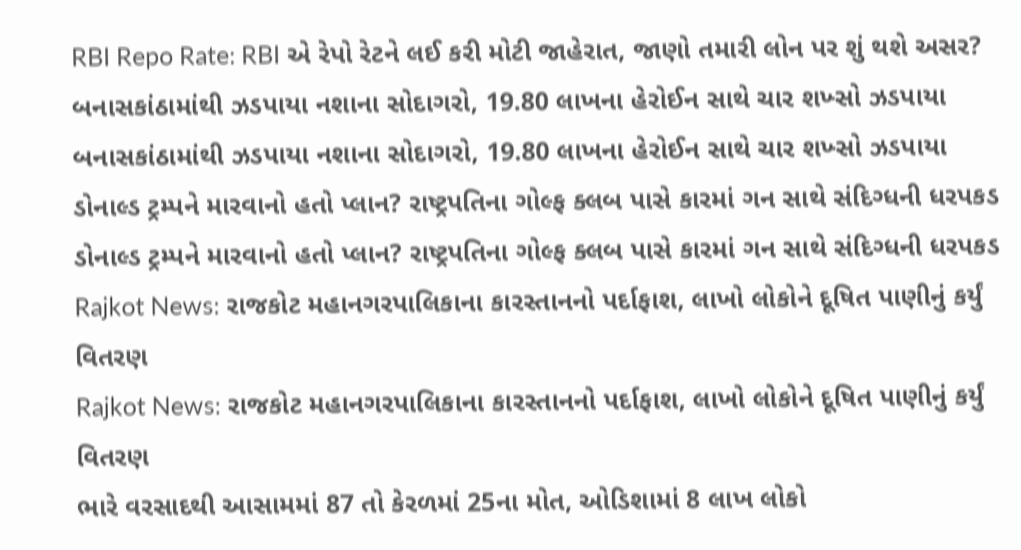RBI Repo Rate: RBI એ રેપો રેટને લઈ કરી મોટી જાહેરાત, જાણો તમારી લોન પર શું થશે અસર?
બનાસકાંઠામાંથી ઝડપાયા નશાના સોદાગરો, 19.80 લાખના હેરોઈન સાથે ચાર શખ્સો ઝડપાયા
બનાસકાંઠામાંથી ઝડપાયા નશાના સોદાગરો, 19.80 લાખના હેરોઈન સાથે ચાર શખ્સો ઝડપાયા
ડોનાલ્ડ ટ્રમ્પને મારવાનો હતો પ્લાન? રાષ્ટ્રપતિના ગોલ્ફ ક્લબ પાસે કારમાં ગન સાથે સંદિગ્ધની ધરપકડ
ડોનાલ્ડ ટ્રમ્પને મારવાનો હતો પ્લાન? રાષ્ટ્રપતિના ગોલ્ફ ક્લબ પાસે કારમાં ગન સાથે સંદિગ્ધની ધરપકડ
Rajkot News: રાજકોટ મહાનગરપાલિકાના કારસ્તાનનો પર્દાફાશ, લાખો લોકોને દૂષિત પાણીનું કર્યું વિતરણ
Rajkot News: રાજકોટ મહાનગરપાલિકાના કારસ્તાનનો પર્દાફાશ, લાખો લોકોને દૂષિત પાણીનું કર્યું વિતરણ
ભારે વરસાદથી આસામમાં 87 તો કેરળમાં 25ના મોત, ઓડિશામાં 8 લાખ લોકો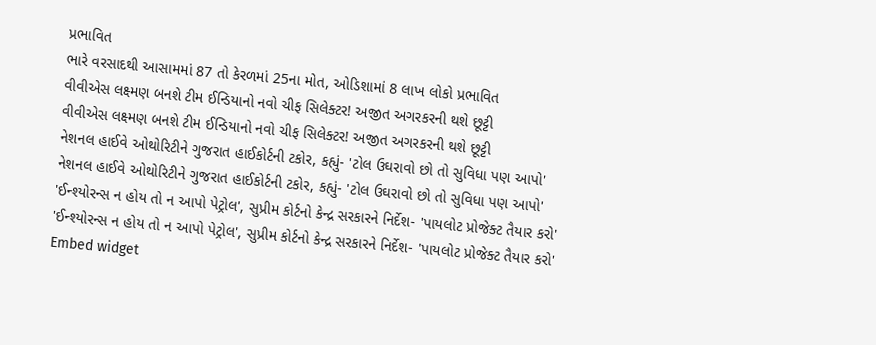પ્રભાવિત
ભારે વરસાદથી આસામમાં 87 તો કેરળમાં 25ના મોત, ઓડિશામાં 8 લાખ લોકો પ્રભાવિત
વીવીએસ લક્ષ્મણ બનશે ટીમ ઈન્ડિયાનો નવો ચીફ સિલેક્ટર! અજીત અગરકરની થશે છૂટ્ટી
વીવીએસ લક્ષ્મણ બનશે ટીમ ઈન્ડિયાનો નવો ચીફ સિલેક્ટર! અજીત અગરકરની થશે છૂટ્ટી
નેશનલ હાઈવે ઓથોરિટીને ગુજરાત હાઈકોર્ટની ટકોર, કહ્યું- 'ટોલ ઉઘરાવો છો તો સુવિધા પણ આપો'
નેશનલ હાઈવે ઓથોરિટીને ગુજરાત હાઈકોર્ટની ટકોર, કહ્યું- 'ટોલ ઉઘરાવો છો તો સુવિધા પણ આપો'
'ઈન્શ્યોરન્સ ન હોય તો ન આપો પેટ્રોલ', સુપ્રીમ કોર્ટનો કેન્દ્ર સરકારને નિર્દેશ- 'પાયલોટ પ્રોજેક્ટ તૈયાર કરો'
'ઈન્શ્યોરન્સ ન હોય તો ન આપો પેટ્રોલ', સુપ્રીમ કોર્ટનો કેન્દ્ર સરકારને નિર્દેશ- 'પાયલોટ પ્રોજેક્ટ તૈયાર કરો'
Embed widget